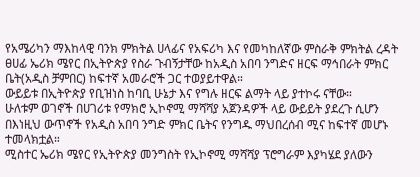የአሜሪካን ማእከላዊ ባንክ ምክትል ሀላፊና የአፍሪካ እና የመካከለኛው ምስራቅ ምክትል ረዳት ፀሀፊ ኤሪክ ሜየር በኢትዮጵያ የስራ ጉብኝታቸው ከአዲስ አበባ ንግድና ዘርፍ ማኅበራት ምክር ቤት(አዲስ ቻምበር) ከፍተኛ አመራሮች ጋር ተወያይተዋል።
ውይይቱ በኢትዮጵያ የቢዝነስ ከባቢ ሁኔታ እና የግሉ ዘርፍ ልማት ላይ ያተኮሩ ናቸው።
ሁለቱም ወገኖች በሀገሪቱ የማክሮ ኢኮኖሚ ማሻሻያ አጀንዳዎች ላይ ውይይት ያደረጉ ሲሆን በእነዚህ ውጥኖች የአዲስ አበባ ንግድ ምክር ቤትና የንግዱ ማህበረሰብ ሚና ከፍተኛ መሆኑ ተመላክቷል።
ሚስተር ኤሪክ ሜየር የኢትዮጵያ መንግስት የኢኮኖሚ ማሻሻያ ፕሮግራም እያካሄደ ያለውን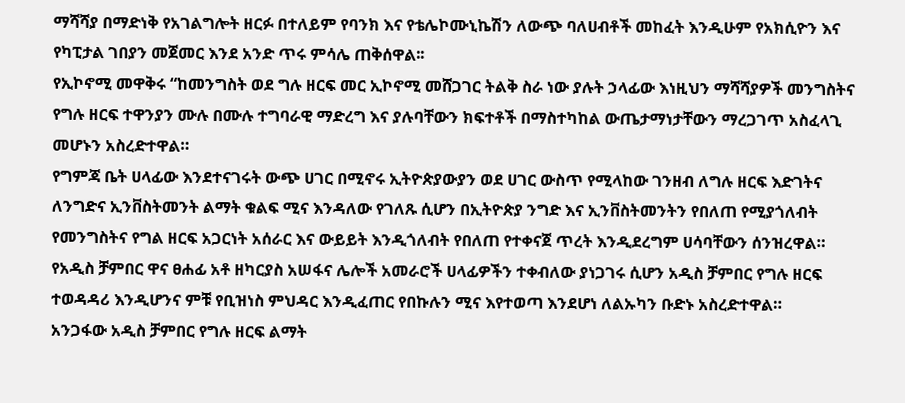ማሻሻያ በማድነቅ የአገልግሎት ዘርፉ በተለይም የባንክ እና የቴሌኮሙኒኬሽን ለውጭ ባለሀብቶች መከፈት እንዲሁም የአክሲዮን እና የካፒታል ገበያን መጀመር እንደ አንድ ጥሩ ምሳሌ ጠቅሰዋል፡፡
የኢኮኖሚ መዋቅሩ “ከመንግስት ወደ ግሉ ዘርፍ መር ኢኮኖሚ መሸጋገር ትልቅ ስራ ነው ያሉት ኃላፊው እነዚህን ማሻሻያዎች መንግስትና የግሉ ዘርፍ ተዋንያን ሙሉ በሙሉ ተግባራዊ ማድረግ እና ያሉባቸውን ክፍተቶች በማስተካከል ውጤታማነታቸውን ማረጋገጥ አስፈላጊ መሆኑን አስረድተዋል።
የግምጃ ቤት ሀላፊው እንደተናገሩት ውጭ ሀገር በሚኖሩ ኢትዮጵያውያን ወደ ሀገር ውስጥ የሚላከው ገንዘብ ለግሉ ዘርፍ እድገትና ለንግድና ኢንቨስትመንት ልማት ቁልፍ ሚና እንዳለው የገለጹ ሲሆን በኢትዮጵያ ንግድ እና ኢንቨስትመንትን የበለጠ የሚያጎለብት የመንግስትና የግል ዘርፍ አጋርነት አሰራር እና ውይይት እንዲጎለብት የበለጠ የተቀናጀ ጥረት እንዲደረግም ሀሳባቸውን ሰንዝረዋል።
የአዲስ ቻምበር ዋና ፀሐፊ አቶ ዘካርያስ አሠፋና ሌሎች አመራሮች ሀላፊዎችን ተቀብለው ያነጋገሩ ሲሆን አዲስ ቻምበር የግሉ ዘርፍ ተወዳዳሪ እንዲሆንና ምቹ የቢዝነስ ምህዳር እንዲፈጠር የበኩሉን ሚና እየተወጣ እንደሆነ ለልኡካን ቡድኑ አስረድተዋል።
አንጋፋው አዲስ ቻምበር የግሉ ዘርፍ ልማት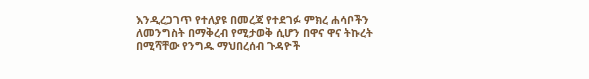እንዲረጋገጥ የተለያዩ በመረጃ የተደገፉ ምክረ ሐሳቦችን ለመንግስት በማቅረብ የሚታወቅ ሲሆን በዋና ዋና ትኩረት በሚሻቸው የንግዱ ማህበረሰብ ጉዳዮች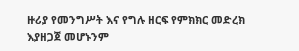ዙሪያ የመንግሥት እና የግሉ ዘርፍ የምክክር መድረክ እያዘጋጀ መሆኑንም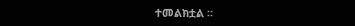ተመልክቷል ።